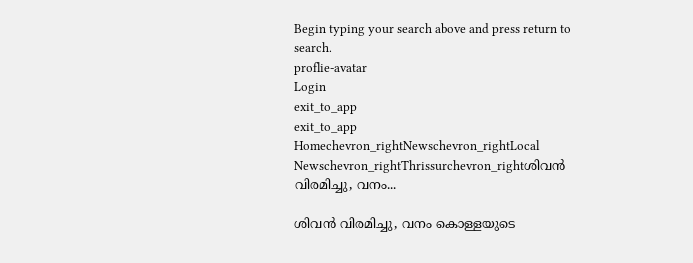Begin typing your search above and press return to search.
proflie-avatar
Login
exit_to_app
exit_to_app
Homechevron_rightNewschevron_rightLocal Newschevron_rightThrissurchevron_rightശിവൻ വിരമിച്ചു, വനം...

ശിവൻ വിരമിച്ചു, വനം കൊള്ളയുടെ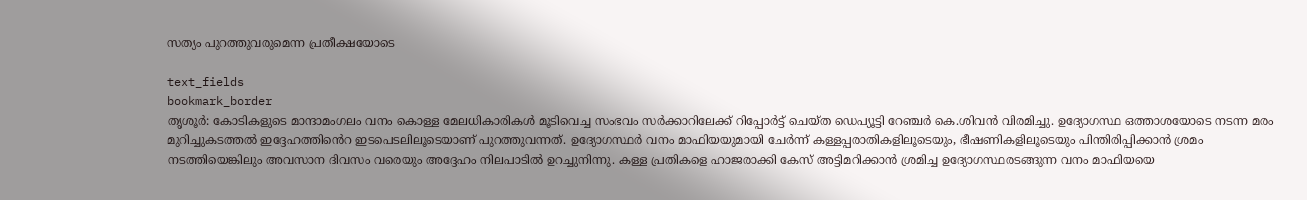സത്യം പുറത്തുവരുമെന്ന പ്രതീക്ഷയോടെ

text_fields
bookmark_border
തൃശൂർ: കോടികളുടെ മാന്ദാമംഗലം വനം കൊള്ള മേലധികാരികള്‍ മൂടിവെച്ച സംഭവം സര്‍ക്കാറിലേക്ക് റിപ്പോര്‍ട്ട് ചെയ്ത ഡെപ്യൂട്ടി റേഞ്ചര്‍ കെ.ശിവന്‍ വിരമിച്ചു. ഉദ്യോഗസ്ഥ ഒത്താശയോടെ നടന്ന മരം മുറിച്ചുകടത്തൽ ഇദ്ദേഹത്തിൻെറ ഇടപെടലിലൂടെയാണ് പുറത്തുവന്നത്. ഉദ്യോഗസ്ഥര്‍ വനം മാഫിയയുമായി ചേര്‍ന്ന് കള്ളപ്പരാതികളിലൂടെയും, ഭീഷണികളിലൂടെയും പിന്തിരിപ്പിക്കാന്‍ ശ്രമം നടത്തിയെങ്കിലും അവസാന ദിവസം വരെയും അദ്ദേഹം നിലപാടിൽ ഉറച്ചുനിന്നു. കള്ള പ്രതികളെ ഹാജരാക്കി കേസ് അട്ടിമറിക്കാന്‍ ശ്രമിച്ച ഉദ്യോഗസ്ഥരടങ്ങുന്ന വനം മാഫിയയെ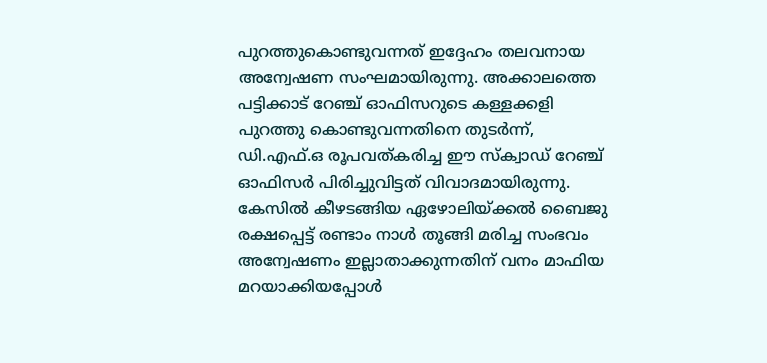പുറത്തുകൊണ്ടുവന്നത് ഇദ്ദേഹം തലവനായ അന്വേഷണ സംഘമായിരുന്നു. അക്കാലത്തെ പട്ടിക്കാട് റേഞ്ച് ഓഫിസറുടെ കള്ളക്കളി പുറത്തു കൊണ്ടുവന്നതിനെ തുടര്‍ന്ന്, ഡി.എഫ്.ഒ രൂപവത്കരിച്ച ഈ സ്ക്വാഡ് റേഞ്ച് ഓഫിസര്‍ പിരിച്ചുവിട്ടത് വിവാദമായിരുന്നു. കേസിൽ കീഴടങ്ങിയ ഏഴോലിയ്ക്കല്‍ ബൈജു രക്ഷപ്പെട്ട് രണ്ടാം നാള്‍ തൂങ്ങി മരിച്ച സംഭവം അന്വേഷണം ഇല്ലാതാക്കുന്നതിന് വനം മാഫിയ മറയാക്കിയപ്പോൾ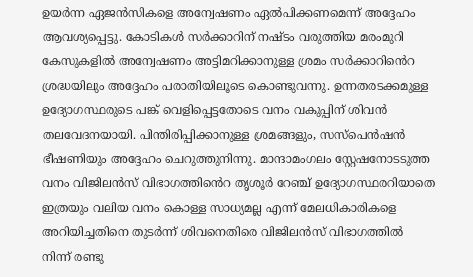ഉയര്‍ന്ന ഏജന്‍സികളെ അന്വേഷണം ഏല്‍പിക്കണമെന്ന് അദ്ദേഹം ആവശ്യപ്പെട്ടു. കോടികള്‍ സര്‍ക്കാറിന് നഷ്ടം വരുത്തിയ മരംമുറി കേസുകളില്‍ അന്വേഷണം അട്ടിമറിക്കാനുള്ള ശ്രമം സര്‍ക്കാറി‍ൻെറ ശ്രദ്ധയിലും അദ്ദേഹം പരാതിയിലൂടെ കൊണ്ടുവന്നു. ഉന്നതരടക്കമുള്ള ഉദ്യോഗസ്ഥരുടെ പങ്ക് വെളിപ്പെട്ടതോടെ വനം വകുപ്പിന് ശിവന്‍ തലവേദനയായി. പിന്തിരിപ്പിക്കാനുള്ള ശ്രമങ്ങളും, സസ്പെന്‍ഷന്‍ ഭീഷണിയും അദ്ദേഹം ചെറുത്തുനിന്നു. മാന്ദാമംഗലം സ്റ്റേഷനോടടുത്ത വനം വിജിലന്‍സ് വിഭാഗത്തി‍ൻെറ തൃശൂര്‍ റേഞ്ച് ഉദ്യോഗസ്ഥരറിയാതെ ഇത്രയും വലിയ വനം കൊള്ള സാധ്യമല്ല എന്ന് മേലധികാരികളെ അറിയിച്ചതിനെ തുടര്‍ന്ന് ശിവനെതിരെ വിജിലന്‍സ് വിഭാഗത്തില്‍ നിന്ന് രണ്ടു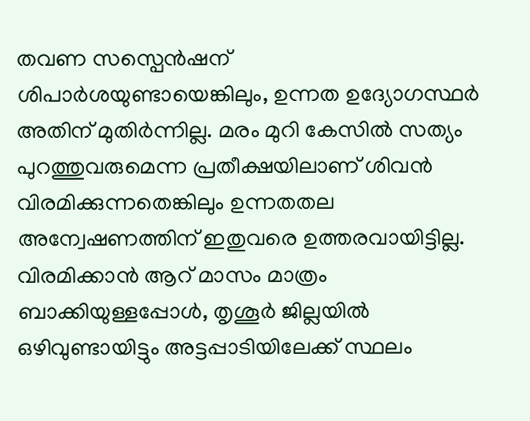തവണ സസ്പെന്‍ഷന് ശിപാര്‍ശയുണ്ടായെങ്കിലും, ഉന്നത ഉദ്യോഗസ്ഥര്‍ അതിന് മുതിര്‍ന്നില്ല. മരം മുറി കേസിൽ സത്യം പുറത്തുവരുമെന്ന പ്രതീക്ഷയിലാണ് ശിവൻ വിരമിക്കുന്നതെങ്കിലും ഉന്നതതല അന്വേഷണത്തിന് ഇതുവരെ ഉത്തരവായിട്ടില്ല. വിരമിക്കാൻ ആറ് മാസം മാത്രം ബാക്കിയുള്ളപ്പോള്‍, തൃശൂര്‍ ജില്ലയില്‍ ഒഴിവുണ്ടായിട്ടും അട്ടപ്പാടിയിലേക്ക് സ്ഥലം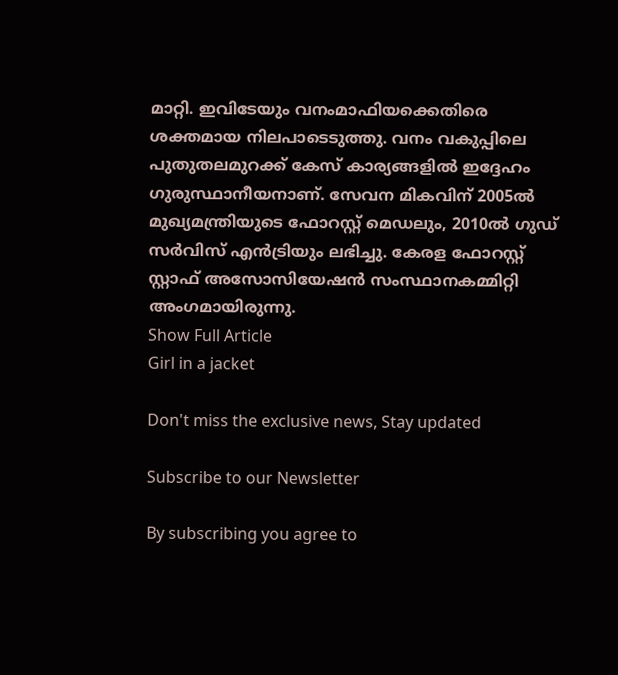മാറ്റി. ഇവിടേയും വനംമാഫിയക്കെതിരെ ശക്തമായ നിലപാടെടുത്തു. വനം വകുപ്പിലെ പുതുതലമുറക്ക് കേസ് കാര്യങ്ങളില്‍ ഇദ്ദേഹം ഗുരുസ്ഥാനീയനാണ്. സേവന മികവിന് 2005ല്‍ മുഖ്യമന്ത്രിയുടെ ഫോറസ്റ്റ് മെഡലും, 2010ല്‍ ഗുഡ് സർവിസ് എന്‍ട്രിയും ലഭിച്ചു. കേരള ഫോറസ്റ്റ് സ്റ്റാഫ് അസോസിയേഷൻ സംസ്ഥാനകമ്മിറ്റി അംഗമായിരുന്നു.
Show Full Article
Girl in a jacket

Don't miss the exclusive news, Stay updated

Subscribe to our Newsletter

By subscribing you agree to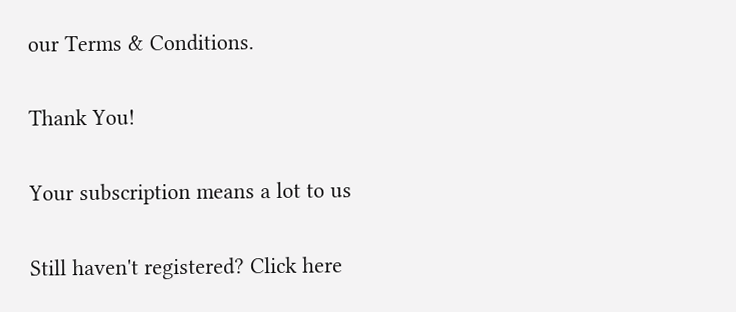our Terms & Conditions.

Thank You!

Your subscription means a lot to us

Still haven't registered? Click here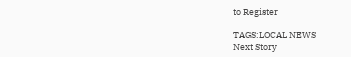to Register

TAGS:LOCAL NEWS
Next Story